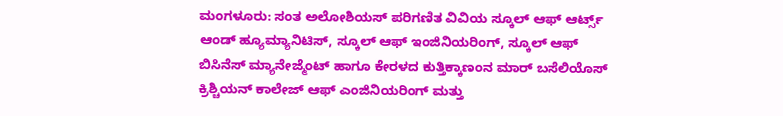ಮಂಗಳೂರು: ಸಂತ ಅಲೋಶಿಯಸ್ ಪರಿಗಣಿತ ವಿವಿಯ ಸ್ಕೂಲ್ ಆಫ್ ಆರ್ಟ್ಸ್ ಆಂಡ್ ಹ್ಯೂಮ್ಯಾನಿಟಿಸ್, ಸ್ಕೂಲ್ ಆಫ್ ಇಂಜಿನಿಯರಿಂಗ್, ಸ್ಕೂಲ್ ಆಫ್ ಬಿಸಿನೆಸ್ ಮ್ಯಾನೇಜ್ಮೆಂಟ್ ಹಾಗೂ ಕೇರಳದ ಕುತ್ತಿಕ್ಕಾಣಂನ ಮಾರ್ ಬಸೆಲಿಯೊಸ್ ಕ್ರಿಶ್ಚಿಯನ್ ಕಾಲೇಜ್ ಆಫ್ ಎಂಜಿನಿಯರಿಂಗ್ ಮತ್ತು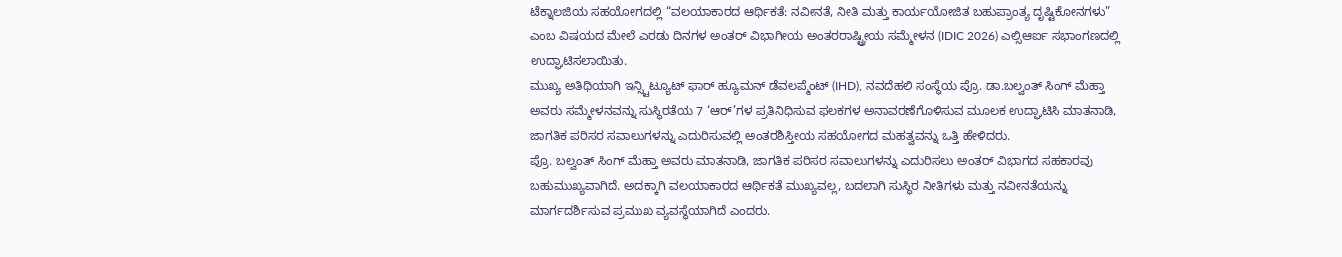ಟೆಕ್ನಾಲಜಿಯ ಸಹಯೋಗದಲ್ಲಿ “ವಲಯಾಕಾರದ ಆರ್ಥಿಕತೆ: ನವೀನತೆ, ನೀತಿ ಮತ್ತು ಕಾರ್ಯಯೋಜಿತ ಬಹುಪ್ರಾಂತ್ಯ ದೃಷ್ಟಿಕೋನಗಳು” ಎಂಬ ವಿಷಯದ ಮೇಲೆ ಎರಡು ದಿನಗಳ ಅಂತರ್ ವಿಭಾಗೀಯ ಅಂತರರಾಷ್ಟ್ರೀಯ ಸಮ್ಮೇಳನ (IDIC 2026) ಎಲ್ಸಿಆರ್ಐ ಸಭಾಂಗಣದಲ್ಲಿ ಉದ್ಘಾಟಿಸಲಾಯಿತು.
ಮುಖ್ಯ ಅತಿಥಿಯಾಗಿ ಇನ್ಸ್ಟಿಟ್ಯೂಟ್ ಫಾರ್ ಹ್ಯೂಮನ್ ಡೆವಲಪ್ಮೆಂಟ್ (IHD), ನವದೆಹಲಿ ಸಂಸ್ಥೆಯ ಪ್ರೊ. ಡಾ.ಬಲ್ವಂತ್ ಸಿಂಗ್ ಮೆಹ್ತಾ ಅವರು ಸಮ್ಮೇಳನವನ್ನು ಸುಸ್ಥಿರತೆಯ 7 ‘ಆರ್’ಗಳ ಪ್ರತಿನಿಧಿಸುವ ಫಲಕಗಳ ಅನಾವರಣೆಗೊಳಿಸುವ ಮೂಲಕ ಉದ್ಘಾಟಿಸಿ ಮಾತನಾಡಿ, ಜಾಗತಿಕ ಪರಿಸರ ಸವಾಲುಗಳನ್ನು ಎದುರಿಸುವಲ್ಲಿ ಅಂತರಶಿಸ್ತೀಯ ಸಹಯೋಗದ ಮಹತ್ವವನ್ನು ಒತ್ತಿ ಹೇಳಿದರು.
ಪ್ರೊ. ಬಲ್ವಂತ್ ಸಿಂಗ್ ಮೆಹ್ತಾ ಅವರು ಮಾತನಾಡಿ, ಜಾಗತಿಕ ಪರಿಸರ ಸವಾಲುಗಳನ್ನು ಎದುರಿಸಲು ಅಂತರ್ ವಿಭಾಗದ ಸಹಕಾರವು ಬಹುಮುಖ್ಯವಾಗಿದೆ. ಅದಕ್ಕಾಗಿ ವಲಯಾಕಾರದ ಆರ್ಥಿಕತೆ ಮುಖ್ಯವಲ್ಲ, ಬದಲಾಗಿ ಸುಸ್ಥಿರ ನೀತಿಗಳು ಮತ್ತು ನವೀನತೆಯನ್ನು ಮಾರ್ಗದರ್ಶಿಸುವ ಪ್ರಮುಖ ವ್ಯವಸ್ಥೆಯಾಗಿದೆ ಎಂದರು.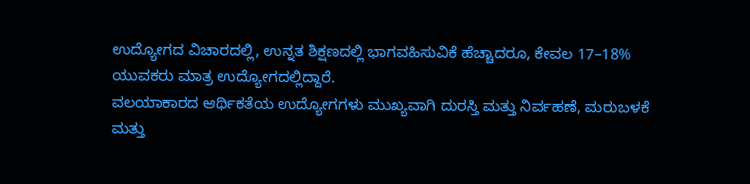ಉದ್ಯೋಗದ ವಿಚಾರದಲ್ಲಿ, ಉನ್ನತ ಶಿಕ್ಷಣದಲ್ಲಿ ಭಾಗವಹಿಸುವಿಕೆ ಹೆಚ್ಚಾದರೂ, ಕೇವಲ 17–18% ಯುವಕರು ಮಾತ್ರ ಉದ್ಯೋಗದಲ್ಲಿದ್ದಾರೆ.
ವಲಯಾಕಾರದ ಆರ್ಥಿಕತೆಯ ಉದ್ಯೋಗಗಳು ಮುಖ್ಯವಾಗಿ ದುರಸ್ತಿ ಮತ್ತು ನಿರ್ವಹಣೆ, ಮರುಬಳಕೆ ಮತ್ತು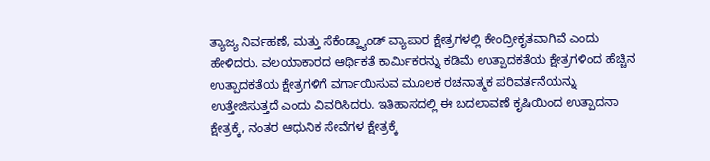ತ್ಯಾಜ್ಯ ನಿರ್ವಹಣೆ, ಮತ್ತು ಸೆಕೆಂಡ್ಹ್ಯಾಂಡ್ ವ್ಯಾಪಾರ ಕ್ಷೇತ್ರಗಳಲ್ಲಿ ಕೇಂದ್ರೀಕೃತವಾಗಿವೆ ಎಂದು ಹೇಳಿದರು. ವಲಯಾಕಾರದ ಆರ್ಥಿಕತೆ ಕಾರ್ಮಿಕರನ್ನು ಕಡಿಮೆ ಉತ್ಪಾದಕತೆಯ ಕ್ಷೇತ್ರಗಳಿಂದ ಹೆಚ್ಚಿನ ಉತ್ಪಾದಕತೆಯ ಕ್ಷೇತ್ರಗಳಿಗೆ ವರ್ಗಾಯಿಸುವ ಮೂಲಕ ರಚನಾತ್ಮಕ ಪರಿವರ್ತನೆಯನ್ನು ಉತ್ತೇಜಿಸುತ್ತದೆ ಎಂದು ವಿವರಿಸಿದರು. ಇತಿಹಾಸದಲ್ಲಿ ಈ ಬದಲಾವಣೆ ಕೃಷಿಯಿಂದ ಉತ್ಪಾದನಾ ಕ್ಷೇತ್ರಕ್ಕೆ, ನಂತರ ಆಧುನಿಕ ಸೇವೆಗಳ ಕ್ಷೇತ್ರಕ್ಕೆ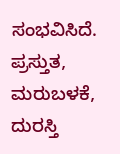ಸಂಭವಿಸಿದೆ. ಪ್ರಸ್ತುತ, ಮರುಬಳಕೆ, ದುರಸ್ತಿ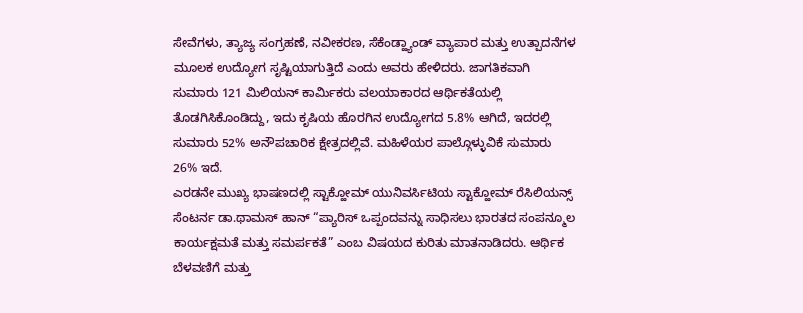ಸೇವೆಗಳು, ತ್ಯಾಜ್ಯ ಸಂಗ್ರಹಣೆ, ನವೀಕರಣ, ಸೆಕೆಂಡ್ಹ್ಯಾಂಡ್ ವ್ಯಾಪಾರ ಮತ್ತು ಉತ್ಪಾದನೆಗಳ ಮೂಲಕ ಉದ್ಯೋಗ ಸೃಷ್ಟಿಯಾಗುತ್ತಿದೆ ಎಂದು ಅವರು ಹೇಳಿದರು. ಜಾಗತಿಕವಾಗಿ ಸುಮಾರು 121 ಮಿಲಿಯನ್ ಕಾರ್ಮಿಕರು ವಲಯಾಕಾರದ ಆರ್ಥಿಕತೆಯಲ್ಲಿ ತೊಡಗಿಸಿಕೊಂಡಿದ್ದು, ಇದು ಕೃಷಿಯ ಹೊರಗಿನ ಉದ್ಯೋಗದ 5.8% ಆಗಿದೆ, ಇದರಲ್ಲಿ ಸುಮಾರು 52% ಅನೌಪಚಾರಿಕ ಕ್ಷೇತ್ರದಲ್ಲಿವೆ. ಮಹಿಳೆಯರ ಪಾಲ್ಗೊಳ್ಳುವಿಕೆ ಸುಮಾರು 26% ಇದೆ.
ಎರಡನೇ ಮುಖ್ಯ ಭಾಷಣದಲ್ಲಿ ಸ್ಟಾಕ್ಹೋಮ್ ಯುನಿವರ್ಸಿಟಿಯ ಸ್ಟಾಕ್ಹೋಮ್ ರೆಸಿಲಿಯನ್ಸ್ ಸೆಂಟರ್ನ ಡಾ.ಥಾಮಸ್ ಹಾನ್ “ಪ್ಯಾರಿಸ್ ಒಪ್ಪಂದವನ್ನು ಸಾಧಿಸಲು ಭಾರತದ ಸಂಪನ್ಮೂಲ ಕಾರ್ಯಕ್ಷಮತೆ ಮತ್ತು ಸಮರ್ಪಕತೆ” ಎಂಬ ವಿಷಯದ ಕುರಿತು ಮಾತನಾಡಿದರು. ಆರ್ಥಿಕ ಬೆಳವಣಿಗೆ ಮತ್ತು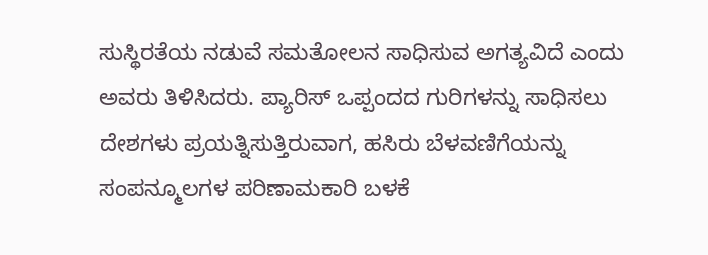ಸುಸ್ಥಿರತೆಯ ನಡುವೆ ಸಮತೋಲನ ಸಾಧಿಸುವ ಅಗತ್ಯವಿದೆ ಎಂದು ಅವರು ತಿಳಿಸಿದರು. ಪ್ಯಾರಿಸ್ ಒಪ್ಪಂದದ ಗುರಿಗಳನ್ನು ಸಾಧಿಸಲು ದೇಶಗಳು ಪ್ರಯತ್ನಿಸುತ್ತಿರುವಾಗ, ಹಸಿರು ಬೆಳವಣಿಗೆಯನ್ನು ಸಂಪನ್ಮೂಲಗಳ ಪರಿಣಾಮಕಾರಿ ಬಳಕೆ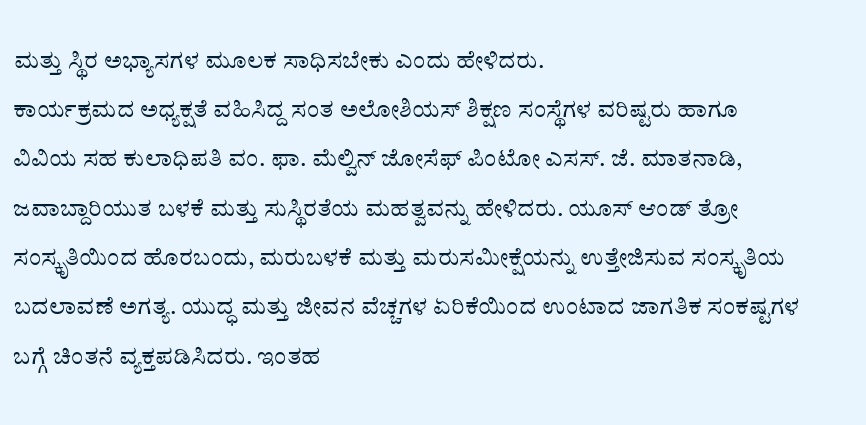ಮತ್ತು ಸ್ಥಿರ ಅಭ್ಯಾಸಗಳ ಮೂಲಕ ಸಾಧಿಸಬೇಕು ಎಂದು ಹೇಳಿದರು.
ಕಾರ್ಯಕ್ರಮದ ಅಧ್ಯಕ್ಷತೆ ವಹಿಸಿದ್ದ ಸಂತ ಅಲೋಶಿಯಸ್ ಶಿಕ್ಷಣ ಸಂಸ್ಥೆಗಳ ವರಿಷ್ಟರು ಹಾಗೂ ವಿವಿಯ ಸಹ ಕುಲಾಧಿಪತಿ ವಂ. ಫಾ. ಮೆಲ್ವಿನ್ ಜೋಸೆಫ್ ಪಿಂಟೋ ಎಸಸ್. ಜೆ. ಮಾತನಾಡಿ, ಜವಾಬ್ದಾರಿಯುತ ಬಳಕೆ ಮತ್ತು ಸುಸ್ಥಿರತೆಯ ಮಹತ್ವವನ್ನು ಹೇಳಿದರು. ಯೂಸ್ ಆಂಡ್ ತ್ರೋ ಸಂಸ್ಕೃತಿಯಿಂದ ಹೊರಬಂದು, ಮರುಬಳಕೆ ಮತ್ತು ಮರುಸಮೀಕ್ಷೆಯನ್ನು ಉತ್ತೇಜಿಸುವ ಸಂಸ್ಕೃತಿಯ ಬದಲಾವಣೆ ಅಗತ್ಯ. ಯುದ್ಧ ಮತ್ತು ಜೀವನ ವೆಚ್ಚಗಳ ಏರಿಕೆಯಿಂದ ಉಂಟಾದ ಜಾಗತಿಕ ಸಂಕಷ್ಟಗಳ ಬಗ್ಗೆ ಚಿಂತನೆ ವ್ಯಕ್ತಪಡಿಸಿದರು. ಇಂತಹ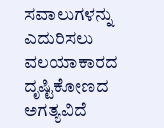ಸವಾಲುಗಳನ್ನು ಎದುರಿಸಲು ವಲಯಾಕಾರದ ದೃಷ್ಟಿಕೋಣದ ಅಗತ್ಯವಿದೆ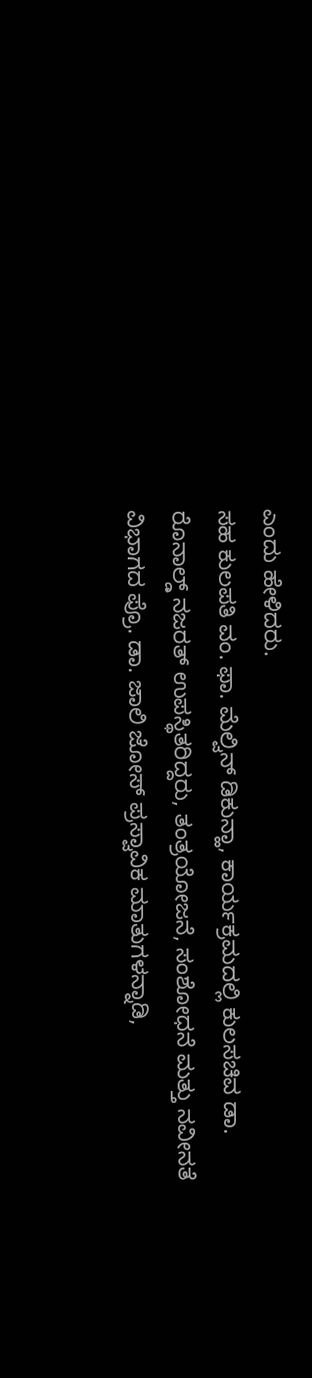ಎಂದು ಹೇಳಿದರು.
ಸಹ ಕುಲಪತಿ ವಂ. ಫಾ. ಮೆಲ್ವಿನ್ ಡಿಕುನ್ಹಾ, ಕಾರ್ಯಕ್ರಮದಲ್ಲಿ ಕುಲಸಚಿವ ಡಾ. ರೊನಾಲ್ಡ್ ನಜರತ್ ಉಪಸ್ಥಿತರಿದ್ದರು, ತಂತ್ರಯೋಜನೆ, ಸಂಶೋಧನೆ ಮತ್ತು ನವೀನತೆ ವಿಭಾಗದ ಪ್ರೊ. ಡಾ. ಜಾಲಿ ಜೋಸ್ ಪ್ರಸ್ವಾವಿಕ ಮಾತುಗಳನ್ನಾಡಿ,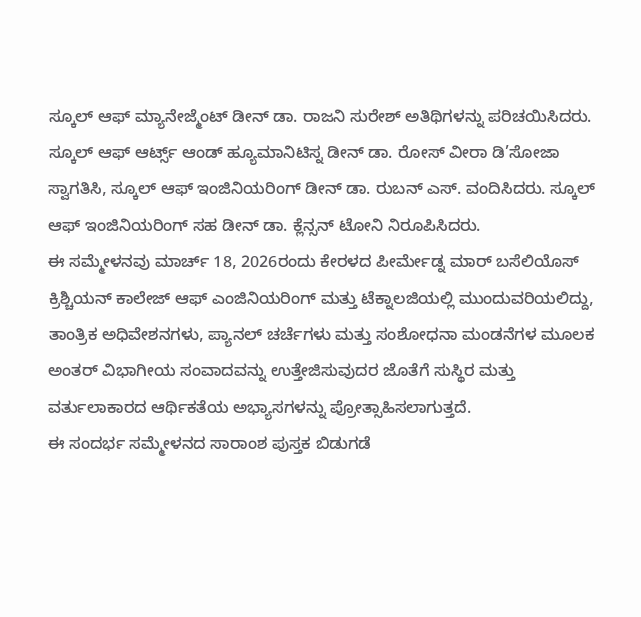ಸ್ಕೂಲ್ ಆಫ್ ಮ್ಯಾನೇಜ್ಮೆಂಟ್ ಡೀನ್ ಡಾ. ರಾಜನಿ ಸುರೇಶ್ ಅತಿಥಿಗಳನ್ನು ಪರಿಚಯಿಸಿದರು.
ಸ್ಕೂಲ್ ಆಫ್ ಆರ್ಟ್ಸ್ ಆಂಡ್ ಹ್ಯೂಮಾನಿಟಿಸ್ನ ಡೀನ್ ಡಾ. ರೋಸ್ ವೀರಾ ಡಿ’ಸೋಜಾ ಸ್ವಾಗತಿಸಿ, ಸ್ಕೂಲ್ ಆಫ್ ಇಂಜಿನಿಯರಿಂಗ್ ಡೀನ್ ಡಾ. ರುಬನ್ ಎಸ್. ವಂದಿಸಿದರು. ಸ್ಕೂಲ್ ಆಫ್ ಇಂಜಿನಿಯರಿಂಗ್ ಸಹ ಡೀನ್ ಡಾ. ಕ್ಲೆನ್ಸನ್ ಟೋನಿ ನಿರೂಪಿಸಿದರು.
ಈ ಸಮ್ಮೇಳನವು ಮಾರ್ಚ್ 18, 2026ರಂದು ಕೇರಳದ ಪೀರ್ಮೇಡ್ನ ಮಾರ್ ಬಸೆಲಿಯೊಸ್ ಕ್ರಿಶ್ಚಿಯನ್ ಕಾಲೇಜ್ ಆಫ್ ಎಂಜಿನಿಯರಿಂಗ್ ಮತ್ತು ಟೆಕ್ನಾಲಜಿಯಲ್ಲಿ ಮುಂದುವರಿಯಲಿದ್ದು, ತಾಂತ್ರಿಕ ಅಧಿವೇಶನಗಳು, ಪ್ಯಾನಲ್ ಚರ್ಚೆಗಳು ಮತ್ತು ಸಂಶೋಧನಾ ಮಂಡನೆಗಳ ಮೂಲಕ ಅಂತರ್ ವಿಭಾಗೀಯ ಸಂವಾದವನ್ನು ಉತ್ತೇಜಿಸುವುದರ ಜೊತೆಗೆ ಸುಸ್ಥಿರ ಮತ್ತು ವರ್ತುಲಾಕಾರದ ಆರ್ಥಿಕತೆಯ ಅಭ್ಯಾಸಗಳನ್ನು ಪ್ರೋತ್ಸಾಹಿಸಲಾಗುತ್ತದೆ.
ಈ ಸಂದರ್ಭ ಸಮ್ಮೇಳನದ ಸಾರಾಂಶ ಪುಸ್ತಕ ಬಿಡುಗಡೆ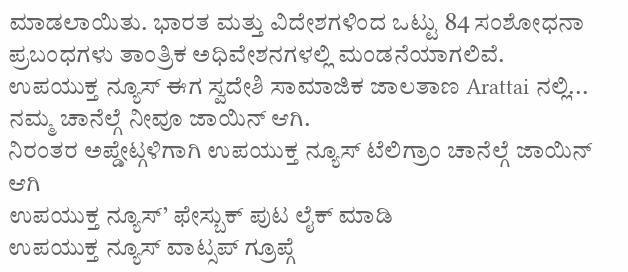ಮಾಡಲಾಯಿತು. ಭಾರತ ಮತ್ತು ವಿದೇಶಗಳಿಂದ ಒಟ್ಟು 84 ಸಂಶೋಧನಾ ಪ್ರಬಂಧಗಳು ತಾಂತ್ರಿಕ ಅಧಿವೇಶನಗಳಲ್ಲಿ ಮಂಡನೆಯಾಗಲಿವೆ.
ಉಪಯುಕ್ತ ನ್ಯೂಸ್ ಈಗ ಸ್ವದೇಶಿ ಸಾಮಾಜಿಕ ಜಾಲತಾಣ Arattai ನಲ್ಲಿ... ನಮ್ಮ ಚಾನೆಲ್ಗೆ ನೀವೂ ಜಾಯಿನ್ ಆಗಿ.
ನಿರಂತರ ಅಪ್ಡೇಟ್ಗಳಿಗಾಗಿ ಉಪಯುಕ್ತ ನ್ಯೂಸ್ ಟೆಲಿಗ್ರಾಂ ಚಾನೆಲ್ಗೆ ಜಾಯಿನ್ ಆಗಿ
ಉಪಯುಕ್ತ ನ್ಯೂಸ್’ ಫೇಸ್ಬುಕ್ ಪುಟ ಲೈಕ್ ಮಾಡಿ
ಉಪಯುಕ್ತ ನ್ಯೂಸ್ ವಾಟ್ಸಪ್ ಗ್ರೂಪ್ಗೆ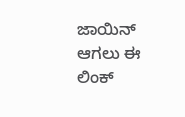ಜಾಯಿನ್ ಆಗಲು ಈ ಲಿಂಕ್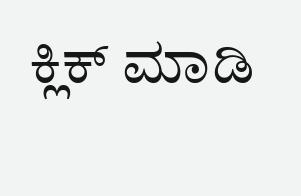ಕ್ಲಿಕ್ ಮಾಡಿ